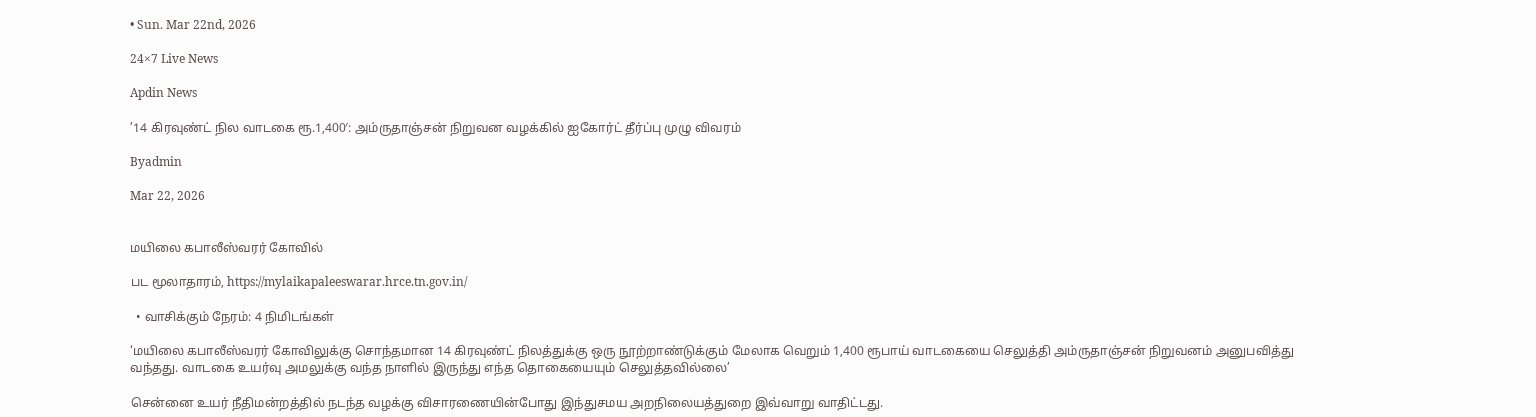• Sun. Mar 22nd, 2026

24×7 Live News

Apdin News

’14 கிரவுண்ட் நில வாடகை ரூ.1,400′: அம்ருதாஞ்சன் நிறுவன வழக்கில் ஐகோர்ட் தீர்ப்பு முழு விவரம்

Byadmin

Mar 22, 2026


மயிலை கபாலீஸ்வரர் கோவில்

பட மூலாதாரம், https://mylaikapaleeswarar.hrce.tn.gov.in/

  • வாசிக்கும் நேரம்: 4 நிமிடங்கள்

‘மயிலை கபாலீஸ்வரர் கோவிலுக்கு சொந்தமான 14 கிரவுண்ட் நிலத்துக்கு ஒரு நூற்றாண்டுக்கும் மேலாக வெறும் 1,400 ரூபாய் வாடகையை செலுத்தி அம்ருதாஞ்சன் நிறுவனம் அனுபவித்து வந்தது. வாடகை உயர்வு அமலுக்கு வந்த நாளில் இருந்து எந்த தொகையையும் செலுத்தவில்லை’

சென்னை உயர் நீதிமன்றத்தில் நடந்த வழக்கு விசாரணையின்போது இந்துசமய அறநிலையத்துறை இவ்வாறு வாதிட்டது.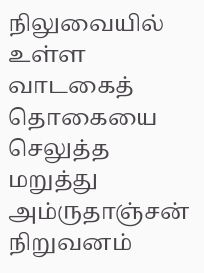நிலுவையில் உள்ள வாடகைத் தொகையை செலுத்த மறுத்து அம்ருதாஞ்சன் நிறுவனம்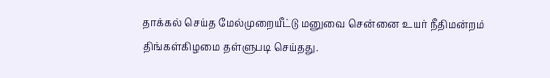தாக்கல் செய்த மேல்முறையீட்டு மனுவை சென்னை உயர் நீதிமன்றம் திங்கள்கிழமை தள்ளுபடி செய்தது.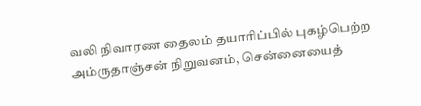வலி நிவாரண தைலம் தயாரிப்பில் புகழ்பெற்ற அம்ருதாஞ்சன் நிறுவனம், சென்னையைத்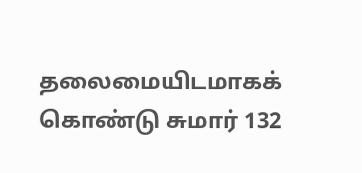தலைமையிடமாகக் கொண்டு சுமார் 132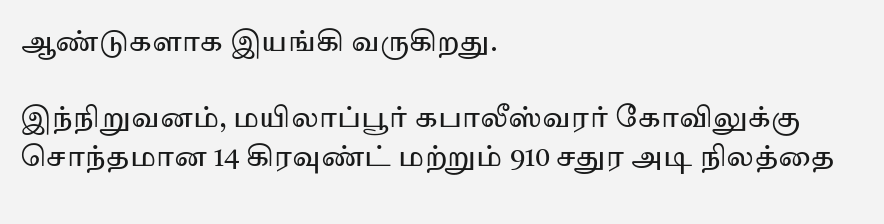ஆண்டுகளாக இயங்கி வருகிறது.

இந்நிறுவனம், மயிலாப்பூர் கபாலீஸ்வரர் கோவிலுக்கு சொந்தமான 14 கிரவுண்ட் மற்றும் 910 சதுர அடி நிலத்தை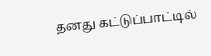தனது கட்டுப்பாட்டில்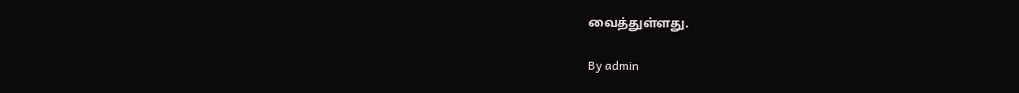வைத்துள்ளது.

By admin